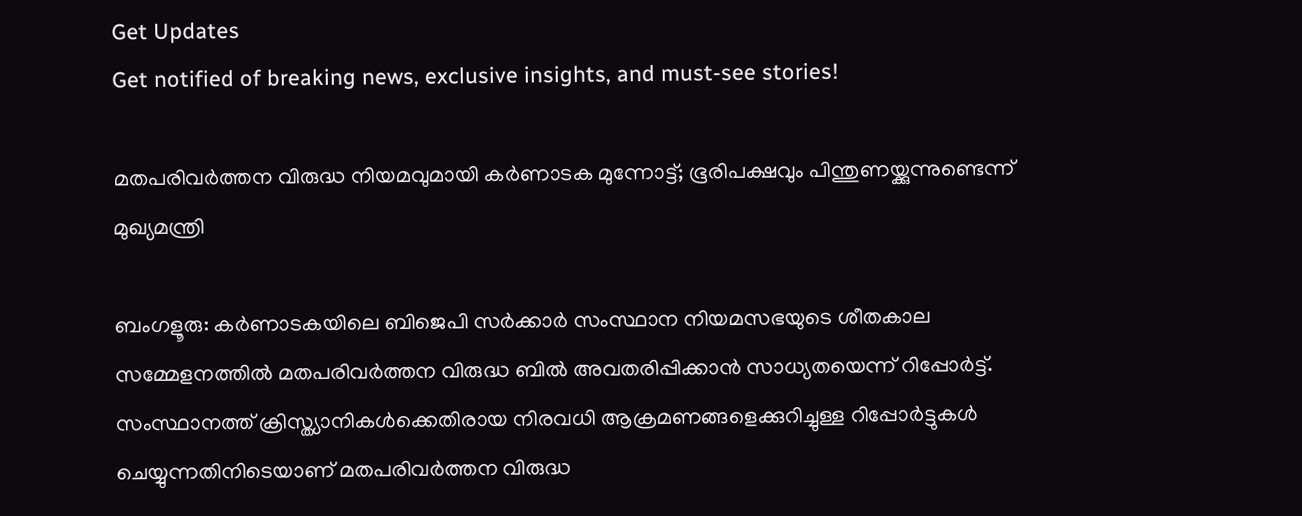Get Updates
Get notified of breaking news, exclusive insights, and must-see stories!

മതപരിവര്‍ത്തന വിരുദ്ധ നിയമവുമായി കര്‍ണാടക മുന്നോട്ട്; ഭൂരിപക്ഷവും പിന്തുണയ്ക്കുന്നുണ്ടെന്ന് മുഖ്യമന്ത്രി

ബംഗളൂരു: കര്‍ണാടകയിലെ ബിജെപി സര്‍ക്കാര്‍ സംസ്ഥാന നിയമസഭയുടെ ശീതകാല സമ്മേളനത്തില്‍ മതപരിവര്‍ത്തന വിരുദ്ധ ബില്‍ അവതരിപ്പിക്കാന്‍ സാധ്യതയെന്ന് റിപ്പോര്‍ട്ട്. സംസ്ഥാനത്ത് ക്രിസ്ത്യാനികള്‍ക്കെതിരായ നിരവധി ആക്രമണങ്ങളെക്കുറിച്ചുള്ള റിപ്പോര്‍ട്ടുകള്‍ ചെയ്യുന്നതിനിടെയാണ് മതപരിവര്‍ത്തന വിരുദ്ധ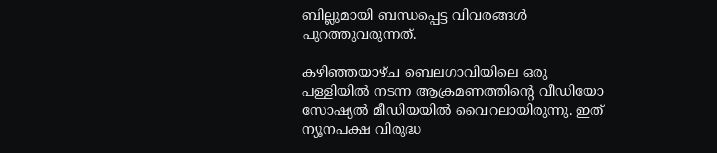ബില്ലുമായി ബന്ധപ്പെട്ട വിവരങ്ങള്‍ പുറത്തുവരുന്നത്.

കഴിഞ്ഞയാഴ്ച ബെലഗാവിയിലെ ഒരു പള്ളിയില്‍ നടന്ന ആക്രമണത്തിന്റെ വീഡിയോ സോഷ്യല്‍ മീഡിയയില്‍ വൈറലായിരുന്നു. ഇത് ന്യൂനപക്ഷ വിരുദ്ധ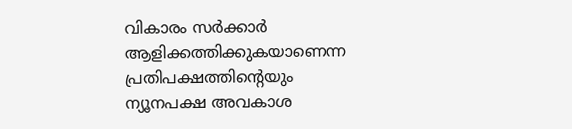വികാരം സര്‍ക്കാര്‍ ആളിക്കത്തിക്കുകയാണെന്ന പ്രതിപക്ഷത്തിന്റെയും ന്യൂനപക്ഷ അവകാശ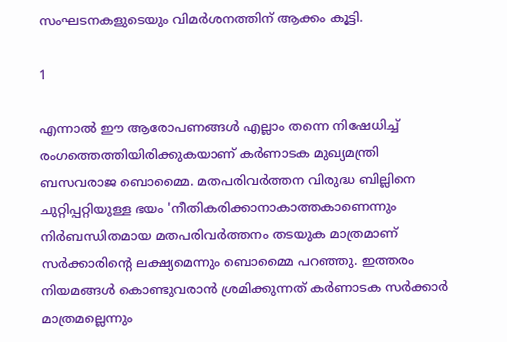സംഘടനകളുടെയും വിമര്‍ശനത്തിന് ആക്കം കൂട്ടി.

1

എന്നാല്‍ ഈ ആരോപണങ്ങള്‍ എല്ലാം തന്നെ നിഷേധിച്ച് രംഗത്തെത്തിയിരിക്കുകയാണ് കര്‍ണാടക മുഖ്യമന്ത്രി ബസവരാജ ബൊമ്മൈ. മതപരിവര്‍ത്തന വിരുദ്ധ ബില്ലിനെ ചുറ്റിപ്പറ്റിയുള്ള ഭയം 'നീതികരിക്കാനാകാത്തകാണെന്നും നിര്‍ബന്ധിതമായ മതപരിവര്‍ത്തനം തടയുക മാത്രമാണ് സര്‍ക്കാരിന്റെ ലക്ഷ്യമെന്നും ബൊമ്മൈ പറഞ്ഞു. ഇത്തരം നിയമങ്ങള്‍ കൊണ്ടുവരാന്‍ ശ്രമിക്കുന്നത് കര്‍ണാടക സര്‍ക്കാര്‍ മാത്രമല്ലെന്നും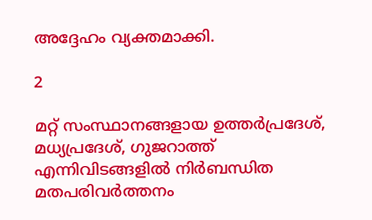അദ്ദേഹം വ്യക്തമാക്കി.

2

മറ്റ് സംസ്ഥാനങ്ങളായ ഉത്തര്‍പ്രദേശ്, മധ്യപ്രദേശ്, ഗുജറാത്ത് എന്നിവിടങ്ങളില്‍ നിര്‍ബന്ധിത മതപരിവര്‍ത്തനം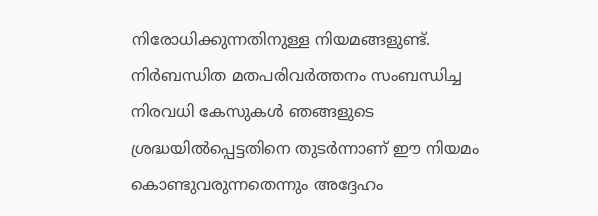നിരോധിക്കുന്നതിനുള്ള നിയമങ്ങളുണ്ട്. നിര്‍ബന്ധിത മതപരിവര്‍ത്തനം സംബന്ധിച്ച നിരവധി കേസുകള്‍ ഞങ്ങളുടെ ശ്രദ്ധയില്‍പ്പെട്ടതിനെ തുടര്‍ന്നാണ് ഈ നിയമം കൊണ്ടുവരുന്നതെന്നും അദ്ദേഹം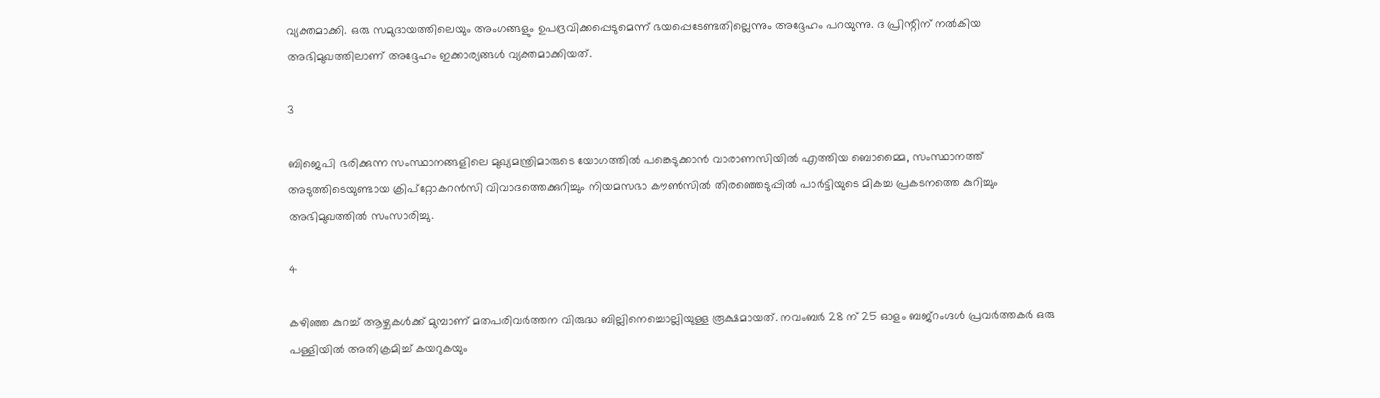വ്യക്തമാക്കി. ഒരു സമുദായത്തിലെയും അംഗങ്ങളും ഉപദ്രവിക്കപ്പെടുമെന്ന് ഭയപ്പെടേണ്ടതില്ലെന്നും അദ്ദേഹം പറയുന്നു. ദ പ്രിന്റിന് നല്‍കിയ അഭിമുഖത്തിലാണ് അദ്ദേഹം ഇക്കാര്യങ്ങള്‍ വ്യക്തമാക്കിയത്.

3

ബിജെപി ഭരിക്കുന്ന സംസ്ഥാനങ്ങളിലെ മുഖ്യമന്ത്രിമാരുടെ യോഗത്തില്‍ പങ്കെടുക്കാന്‍ വാരാണസിയില്‍ എത്തിയ ബൊമ്മൈ, സംസ്ഥാനത്ത് അടുത്തിടെയുണ്ടായ ക്രിപ്റ്റോകറന്‍സി വിവാദത്തെക്കുറിച്ചും നിയമസഭാ കൗണ്‍സില്‍ തിരഞ്ഞെടുപ്പില്‍ പാര്‍ട്ടിയുടെ മികച്ച പ്രകടനത്തെ കുറിച്ചും അഭിമുഖത്തില്‍ സംസാരിച്ചു.

4

കഴിഞ്ഞ കുറച്ച് ആഴ്ചകള്‍ക്ക് മുമ്പാണ് മതപരിവര്‍ത്തന വിരുദ്ധ ബില്ലിനെച്ചൊല്ലിയുള്ള രൂക്ഷമായത്. നവംബര്‍ 28 ന് 25 ഓളം ബജ്റംഗ്ദള്‍ പ്രവര്‍ത്തകര്‍ ഒരു പള്ളിയില്‍ അതിക്രമിച്ച് കയറുകയും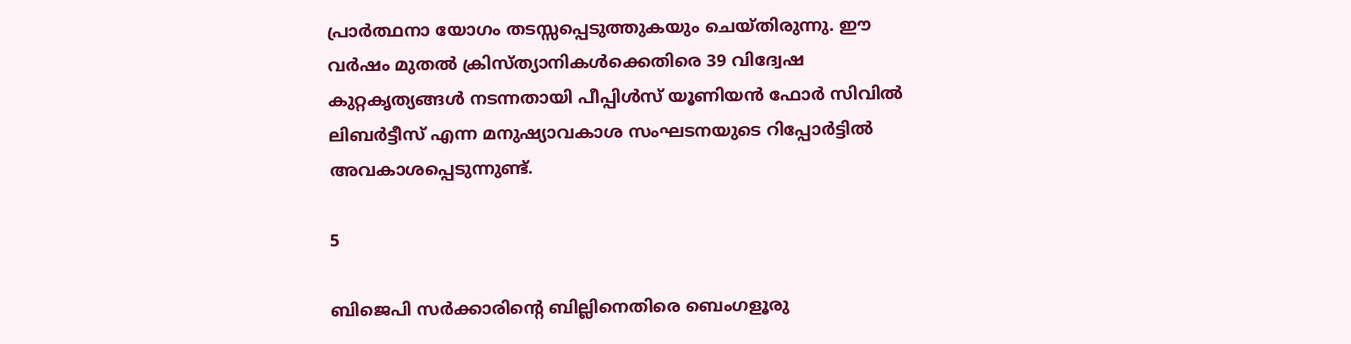പ്രാര്‍ത്ഥനാ യോഗം തടസ്സപ്പെടുത്തുകയും ചെയ്തിരുന്നു. ഈ വര്‍ഷം മുതല്‍ ക്രിസ്ത്യാനികള്‍ക്കെതിരെ 39 വിദ്വേഷ കുറ്റകൃത്യങ്ങള്‍ നടന്നതായി പീപ്പിള്‍സ് യൂണിയന്‍ ഫോര്‍ സിവില്‍ ലിബര്‍ട്ടീസ് എന്ന മനുഷ്യാവകാശ സംഘടനയുടെ റിപ്പോര്‍ട്ടില്‍ അവകാശപ്പെടുന്നുണ്ട്.

5

ബിജെപി സര്‍ക്കാരിന്റെ ബില്ലിനെതിരെ ബെംഗളൂരു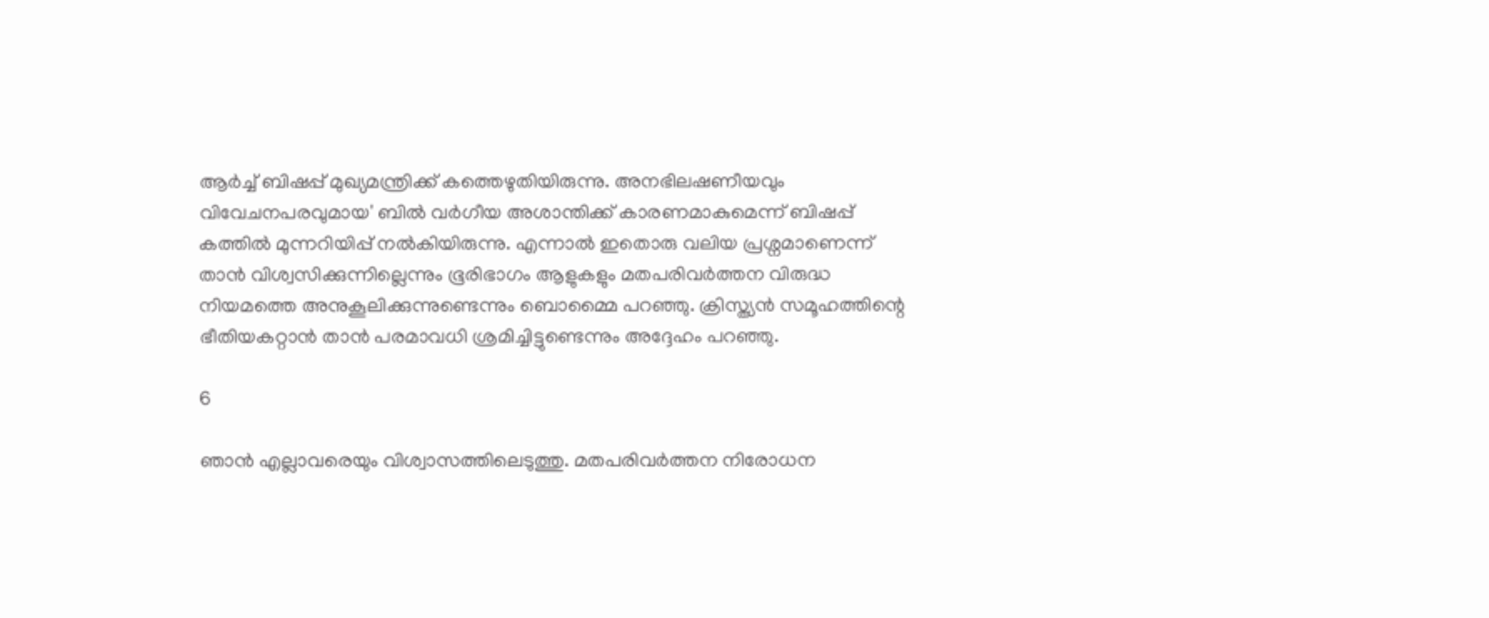ആര്‍ച്ച് ബിഷപ്പ് മുഖ്യമന്ത്രിക്ക് കത്തെഴുതിയിരുന്നു. അനഭിലഷണീയവും വിവേചനപരവുമായ' ബില്‍ വര്‍ഗീയ അശാന്തിക്ക് കാരണമാകുമെന്ന് ബിഷപ്പ് കത്തില്‍ മുന്നറിയിപ്പ് നല്‍കിയിരുന്നു. എന്നാല്‍ ഇതൊരു വലിയ പ്രശ്നമാണെന്ന് താന്‍ വിശ്വസിക്കുന്നില്ലെന്നും ഭൂരിഭാഗം ആളുകളും മതപരിവര്‍ത്തന വിരുദ്ധ നിയമത്തെ അനുകൂലിക്കുന്നുണ്ടെന്നും ബൊമ്മൈ പറഞ്ഞു. ക്രിസ്ത്യന്‍ സമൂഹത്തിന്റെ ഭീതിയകറ്റാന്‍ താന്‍ പരമാവധി ശ്രമിച്ചിട്ടുണ്ടെന്നും അദ്ദേഹം പറഞ്ഞു.

6

ഞാന്‍ എല്ലാവരെയും വിശ്വാസത്തിലെടുത്തു. മതപരിവര്‍ത്തന നിരോധന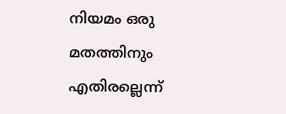നിയമം ഒരു മതത്തിനും എതിരല്ലെന്ന്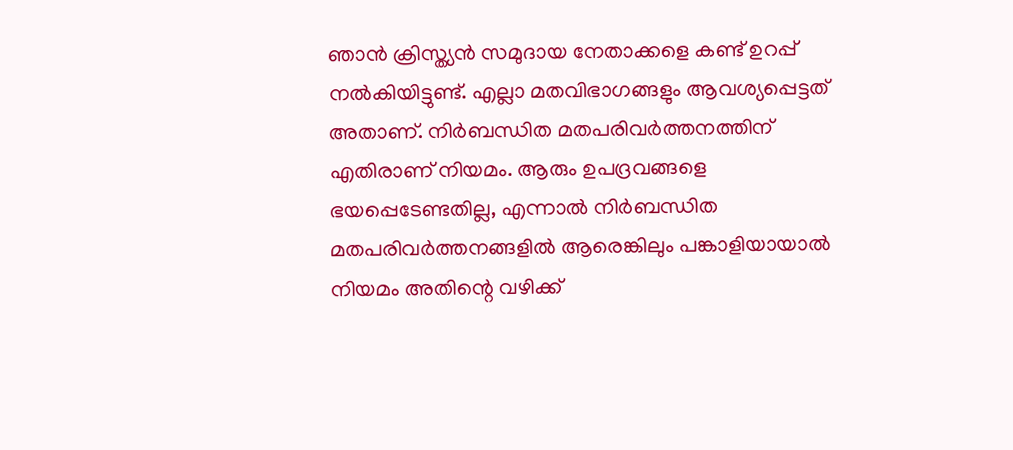ഞാന്‍ ക്രിസ്ത്യന്‍ സമുദായ നേതാക്കളെ കണ്ട് ഉറപ്പ് നല്‍കിയിട്ടുണ്ട്. എല്ലാ മതവിഭാഗങ്ങളും ആവശ്യപ്പെട്ടത് അതാണ്. നിര്‍ബന്ധിത മതപരിവര്‍ത്തനത്തിന് എതിരാണ് നിയമം. ആരും ഉപദ്രവങ്ങളെ ഭയപ്പെടേണ്ടതില്ല, എന്നാല്‍ നിര്‍ബന്ധിത മതപരിവര്‍ത്തനങ്ങളില്‍ ആരെങ്കിലും പങ്കാളിയായാല്‍ നിയമം അതിന്റെ വഴിക്ക്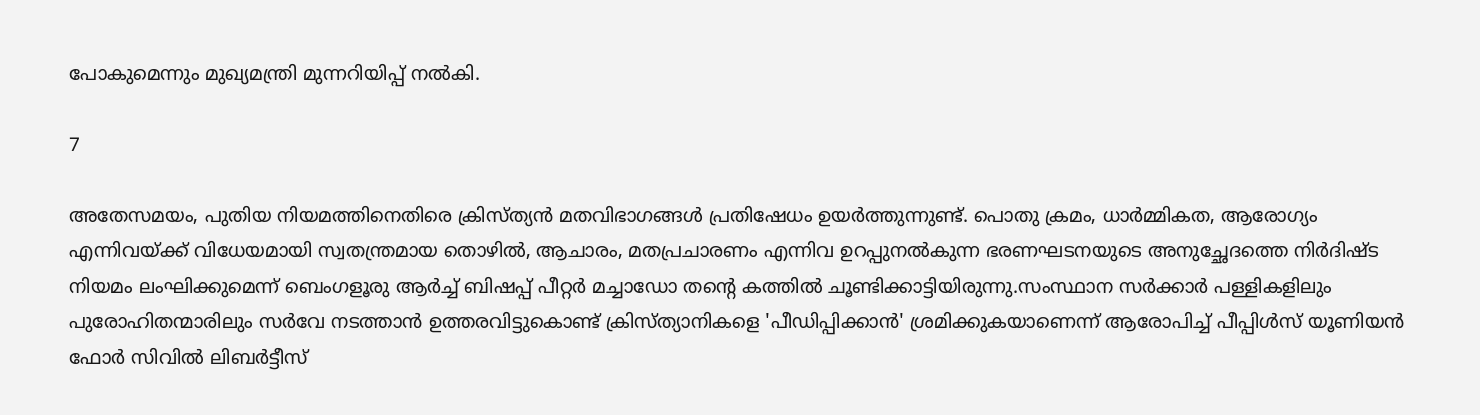പോകുമെന്നും മുഖ്യമന്ത്രി മുന്നറിയിപ്പ് നല്‍കി.

7

അതേസമയം, പുതിയ നിയമത്തിനെതിരെ ക്രിസ്ത്യന്‍ മതവിഭാഗങ്ങള്‍ പ്രതിഷേധം ഉയര്‍ത്തുന്നുണ്ട്. പൊതു ക്രമം, ധാര്‍മ്മികത, ആരോഗ്യം എന്നിവയ്ക്ക് വിധേയമായി സ്വതന്ത്രമായ തൊഴില്‍, ആചാരം, മതപ്രചാരണം എന്നിവ ഉറപ്പുനല്‍കുന്ന ഭരണഘടനയുടെ അനുച്ഛേദത്തെ നിര്‍ദിഷ്ട നിയമം ലംഘിക്കുമെന്ന് ബെംഗളൂരു ആര്‍ച്ച് ബിഷപ്പ് പീറ്റര്‍ മച്ചാഡോ തന്റെ കത്തില്‍ ചൂണ്ടിക്കാട്ടിയിരുന്നു.സംസ്ഥാന സര്‍ക്കാര്‍ പള്ളികളിലും പുരോഹിതന്മാരിലും സര്‍വേ നടത്താന്‍ ഉത്തരവിട്ടുകൊണ്ട് ക്രിസ്ത്യാനികളെ 'പീഡിപ്പിക്കാന്‍' ശ്രമിക്കുകയാണെന്ന് ആരോപിച്ച് പീപ്പിള്‍സ് യൂണിയന്‍ ഫോര്‍ സിവില്‍ ലിബര്‍ട്ടീസ്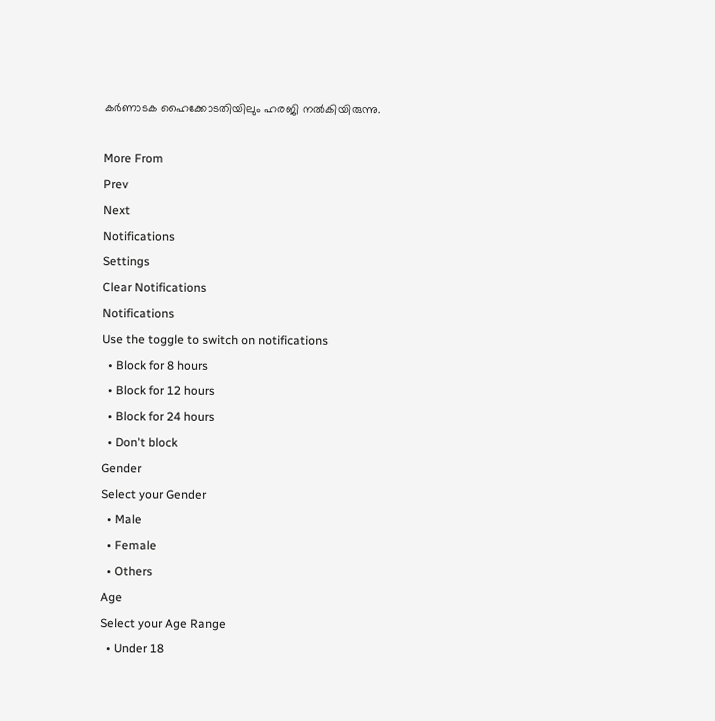കര്‍ണാടക ഹൈക്കോടതിയിലും ഹരജി നല്‍കിയിരുന്നു.

More From
Prev
Next
Notifications
Settings
Clear Notifications
Notifications
Use the toggle to switch on notifications
  • Block for 8 hours
  • Block for 12 hours
  • Block for 24 hours
  • Don't block
Gender
Select your Gender
  • Male
  • Female
  • Others
Age
Select your Age Range
  • Under 18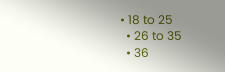• 18 to 25
  • 26 to 35
  • 36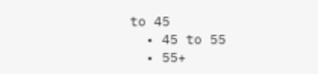to 45
  • 45 to 55
  • 55+